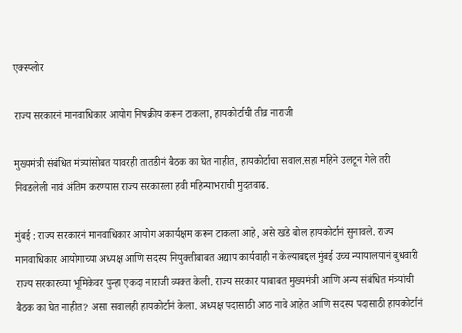एक्स्प्लोर

राज्य सरकारनं मानवाधिकार आयोग निषक्रीय करून टाकला, हायकोर्टाची तीव्र नाराजी

मुख्यमंत्री संबंधित मंत्र्यांसोबत यावरही तातडीनं बैठक का घेत नाहीत, हायकोर्टाचा सवाल.सहा महिने उलटून गेले तरी निवडलेली नावं अंतिम करण्यास राज्य सरकारला हवी महिन्याभराची मुदतवाढ.

मुंबई : राज्य सरकारनं मानवाधिकार आयोग अकार्यक्षम करून टाकला आहे, असे खडे बोल हायकोर्टानं सुनावले. राज्य मानवाधिकार आयोगाच्या अध्यक्ष आणि सदस्य नियुक्तीबाबत अद्याप कार्यवाही न केल्याबद्दल मुंबई उच्च न्यायालयानं बुधवारी राज्य सरकारच्या भूमिकेवर पुन्हा एकदा नाराजी व्यक्त केली. राज्य सरकार याबाबत मुख्यमंत्री आणि अन्य संबंधित मंत्र्यांची बैठक का घेत नाहीत? असा सवालही हायकोर्टानं केला. अध्यक्ष पदासाठी आठ नावे आहेत आणि सदस्य पदासाठी हायकोर्टानं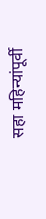सहा महिन्यांपूर्वी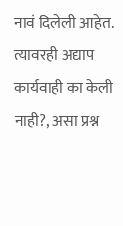नावं दिलेली आहेत. त्यावरही अद्याप कार्यवाही का केली नाही?, असा प्रश्न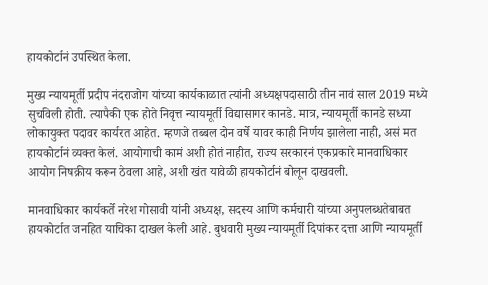हायकोर्टानं उपस्थित केला.

मुख्य न्यायमूर्ती प्रदीप नंदराजोग यांच्या कार्यकाळात त्यांनी अध्यक्षपदासाठी तीन नावं साल 2019 मध्ये सुचविली होती. त्यापैकी एक होते निवृत्त न्यायमूर्ती विद्यासागर कानडे. मात्र, न्यायमूर्ती कानडे सध्या लोकायुक्त पदावर कार्यरत आहेत. म्हणजे तब्बल दोन वर्षे यावर काही निर्णय झालेला नाही, असं मत हायकोर्टानं व्यक्त केलं. आयोगाची कामं अशी होतं नाहीत, राज्य सरकारनं एकप्रकारे मानवाधिकार आयोग निषक्रीय करून ठेवला आहे, अशी खंत यावेळी हायकोर्टानं बोलून दाखवली.

मानवाधिकार कार्यकर्ते नरेश गोसावी यांनी अध्यक्ष, सदस्य आणि कर्मचारी यांच्या अनुपलब्धतेबाबत हायकोर्टात जनहित याचिका दाखल केली आहे. बुधवारी मुख्य न्यायमूर्ती दिपांकर दत्ता आणि न्यायमूर्ती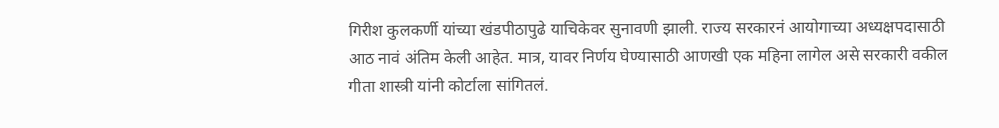गिरीश कुलकर्णी यांच्या खंडपीठापुढे याचिकेवर सुनावणी झाली. राज्य सरकारनं आयोगाच्या अध्यक्षपदासाठी आठ नावं अंतिम केली आहेत. मात्र, यावर निर्णय घेण्यासाठी आणखी एक महिना लागेल असे सरकारी वकील गीता शास्त्री यांनी कोर्टाला सांगितलं.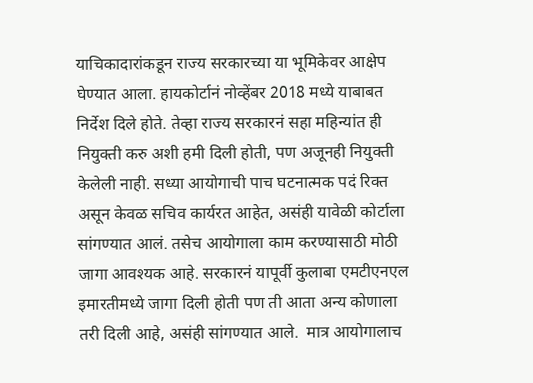याचिकादारांकडून राज्य सरकारच्या या भूमिकेवर आक्षेप घेण्यात आला. हायकोर्टानं नोव्हेंबर 2018 मध्ये याबाबत निर्देश दिले होते. तेव्हा राज्य सरकारनं सहा महिन्यांत ही नियुक्ती करु अशी हमी दिली होती, पण अजूनही नियुक्ती केलेली नाही. सध्या आयोगाची पाच घटनात्मक पदं रिक्त असून केवळ सचिव कार्यरत आहेत, असंही यावेळी कोर्टाला सांगण्यात आलं. तसेच आयोगाला काम करण्यासाठी मोठी जागा आवश्यक आहे. सरकारनं यापूर्वी कुलाबा एमटीएनएल इमारतीमध्ये जागा दिली होती पण ती आता अन्य कोणाला तरी दिली आहे, असंही सांगण्यात आले.  मात्र आयोगालाच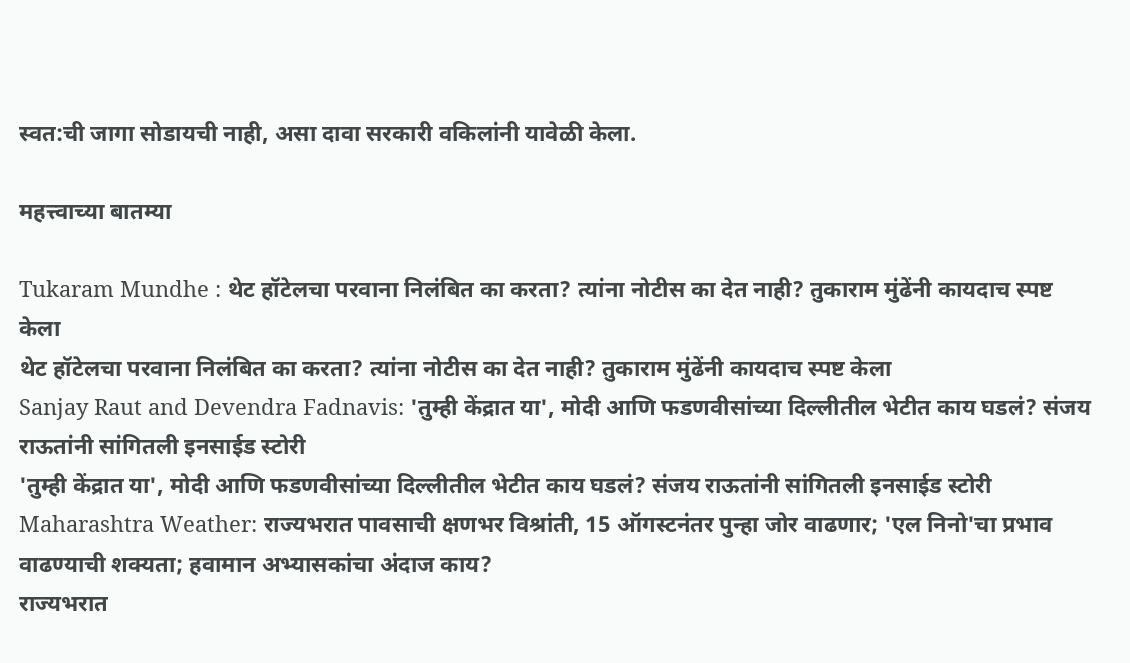स्वत:ची जागा सोडायची नाही, असा दावा सरकारी वकिलांनी यावेळी केला.

महत्त्वाच्या बातम्या

Tukaram Mundhe : थेट हॉटेलचा परवाना निलंबित का करता? त्यांना नोटीस का देत नाही? तुकाराम मुंढेंनी कायदाच स्पष्ट केला
थेट हॉटेलचा परवाना निलंबित का करता? त्यांना नोटीस का देत नाही? तुकाराम मुंढेंनी कायदाच स्पष्ट केला
Sanjay Raut and Devendra Fadnavis: 'तुम्ही केंद्रात या', मोदी आणि फडणवीसांच्या दिल्लीतील भेटीत काय घडलं? संजय राऊतांनी सांगितली इनसाईड स्टोरी
'तुम्ही केंद्रात या', मोदी आणि फडणवीसांच्या दिल्लीतील भेटीत काय घडलं? संजय राऊतांनी सांगितली इनसाईड स्टोरी
Maharashtra Weather: राज्यभरात पावसाची क्षणभर विश्रांती, 15 ऑगस्टनंतर पुन्हा जोर वाढणार; 'एल निनो'चा प्रभाव वाढण्याची शक्यता; हवामान अभ्यासकांचा अंदाज काय?
राज्यभरात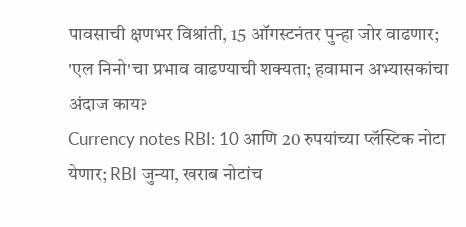पावसाची क्षणभर विश्रांती, 15 ऑगस्टनंतर पुन्हा जोर वाढणार; 'एल निनो'चा प्रभाव वाढण्याची शक्यता; हवामान अभ्यासकांचा अंदाज काय?
Currency notes RBI: 10 आणि 20 रुपयांच्या प्लॅस्टिक नोटा येणार; RBI जुन्या, खराब नोटांच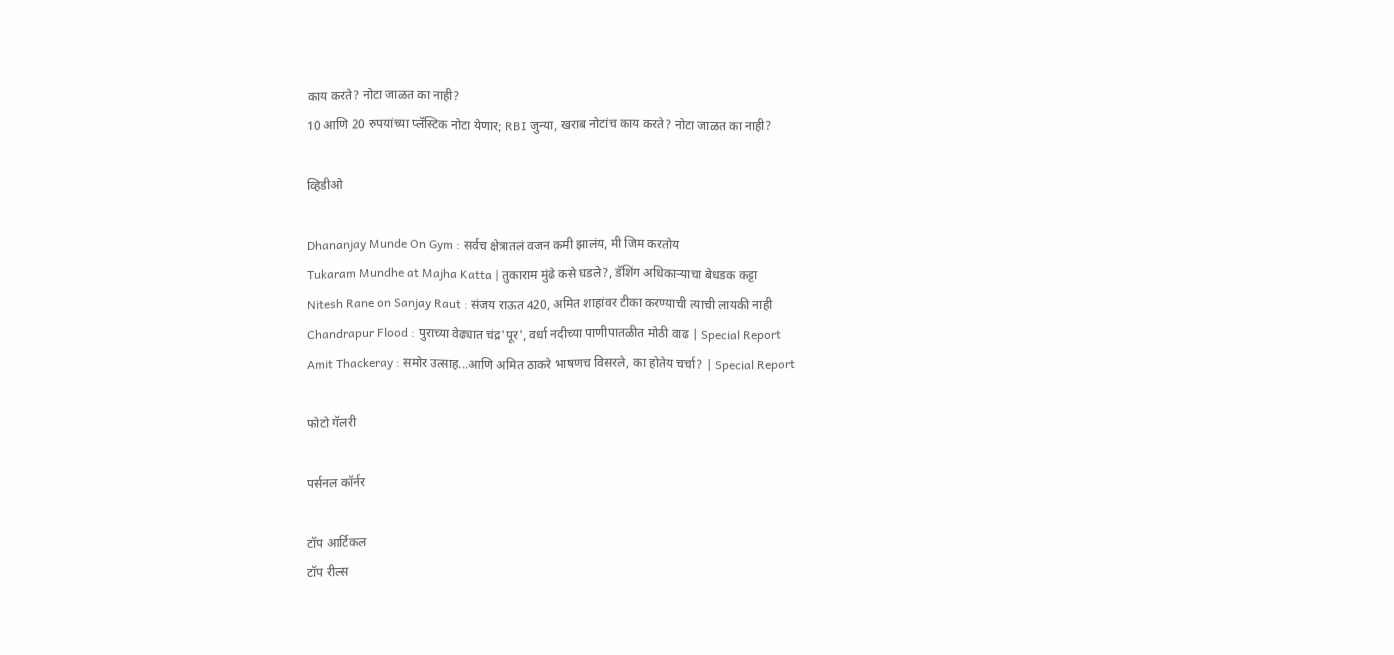काय करते? नोटा जाळत का नाही?
10 आणि 20 रुपयांच्या प्लॅस्टिक नोटा येणार; RBI जुन्या, खराब नोटांच काय करते? नोटा जाळत का नाही?

व्हिडीओ

Dhananjay Munde On Gym : सर्वच क्षेत्रातलं वजन कमी झालंय, मी जिम करतोय
Tukaram Mundhe at Majha Katta | तुकाराम मुंढे कसे घडले?, डॅशिंग अधिकाऱ्याचा बेधडक कट्टा
Nitesh Rane on Sanjay Raut : संजय राऊत 420, अमित शाहांवर टीका करण्याची त्याची लायकी नाही
Chandrapur Flood : पुराच्या वेढ्यात चंद्र'पूर', वर्धा नदीच्या पाणीपातळीत मोठी वाढ | Special Report
Amit Thackeray : समोर उत्साह...आणि अमित ठाकरे भाषणच विसरले, का होतेय चर्चा? | Special Report

फोटो गॅलरी

पर्सनल कॉर्नर

टॉप आर्टिकल
टॉप रील्स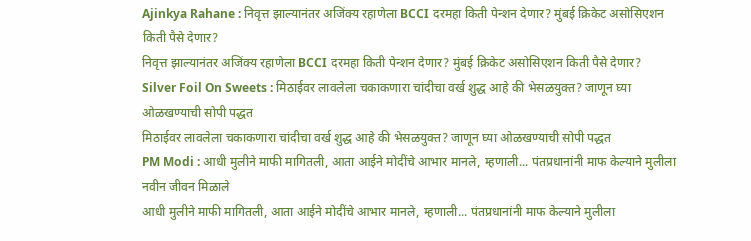Ajinkya Rahane : निवृत्त झाल्यानंतर अजिंक्य रहाणेला BCCI दरमहा किती पेन्शन देणार? मुंबई क्रिकेट असोसिएशन किती पैसे देणार?
निवृत्त झाल्यानंतर अजिंक्य रहाणेला BCCI दरमहा किती पेन्शन देणार? मुंबई क्रिकेट असोसिएशन किती पैसे देणार?
Silver Foil On Sweets : मिठाईवर लावलेला चकाकणारा चांदीचा वर्ख शुद्ध आहे की भेसळयुक्त? जाणून घ्या ओळखण्याची सोपी पद्धत
मिठाईवर लावलेला चकाकणारा चांदीचा वर्ख शुद्ध आहे की भेसळयुक्त? जाणून घ्या ओळखण्याची सोपी पद्धत
PM Modi : आधी मुलीने माफी मागितली, आता आईने मोदींचे आभार मानले, म्हणाली... पंतप्रधानांनी माफ केल्याने मुलीला नवीन जीवन मिळाले
आधी मुलीने माफी मागितली, आता आईने मोदींचे आभार मानले, म्हणाली... पंतप्रधानांनी माफ केल्याने मुलीला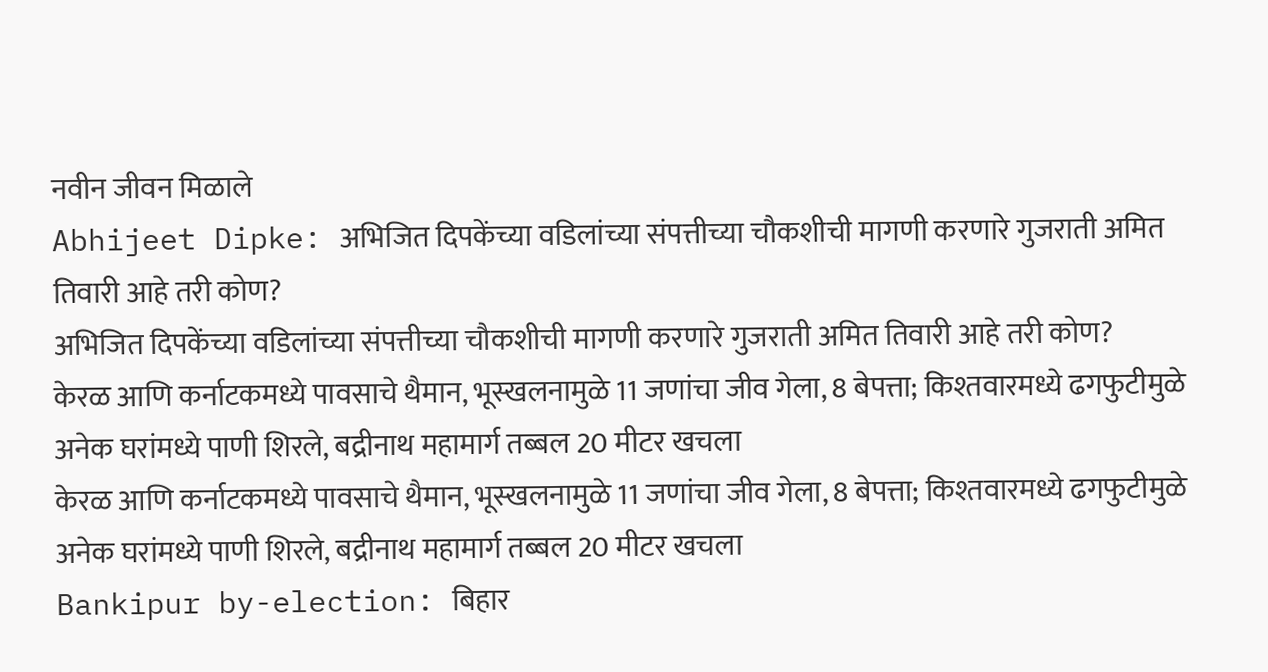नवीन जीवन मिळाले
Abhijeet Dipke: अभिजित दिपकेंच्या वडिलांच्या संपत्तीच्या चौकशीची मागणी करणारे गुजराती अमित तिवारी आहे तरी कोण?
अभिजित दिपकेंच्या वडिलांच्या संपत्तीच्या चौकशीची मागणी करणारे गुजराती अमित तिवारी आहे तरी कोण?
केरळ आणि कर्नाटकमध्ये पावसाचे थैमान, भूस्खलनामुळे 11 जणांचा जीव गेला, 8 बेपत्ता; किश्तवारमध्ये ढगफुटीमुळे अनेक घरांमध्ये पाणी शिरले, बद्रीनाथ महामार्ग तब्बल 20 मीटर खचला
केरळ आणि कर्नाटकमध्ये पावसाचे थैमान, भूस्खलनामुळे 11 जणांचा जीव गेला, 8 बेपत्ता; किश्तवारमध्ये ढगफुटीमुळे अनेक घरांमध्ये पाणी शिरले, बद्रीनाथ महामार्ग तब्बल 20 मीटर खचला
Bankipur by-election: बिहार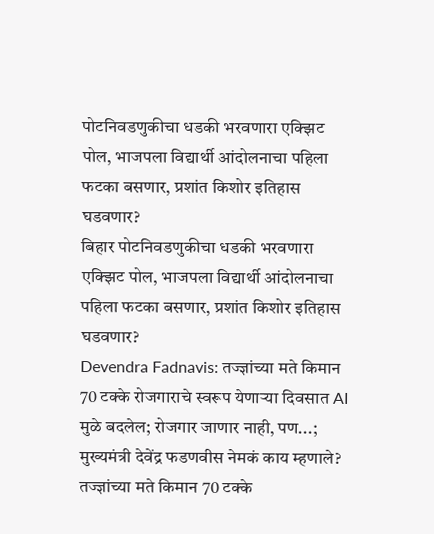पोटनिवडणुकीचा धडकी भरवणारा एक्झिट पोल, भाजपला विद्यार्थी आंदोलनाचा पहिला फटका बसणार, प्रशांत किशोर इतिहास घडवणार?
बिहार पोटनिवडणुकीचा धडकी भरवणारा एक्झिट पोल, भाजपला विद्यार्थी आंदोलनाचा पहिला फटका बसणार, प्रशांत किशोर इतिहास घडवणार?
Devendra Fadnavis: तज्ज्ञांच्या मते किमान 70 टक्के रोजगाराचे स्वरूप येणाऱ्या दिवसात AI मुळे बदलेल; रोजगार जाणार नाही, पण...; मुख्यमंत्री देवेंद्र फडणवीस नेमकं काय म्हणाले?
तज्ज्ञांच्या मते किमान 70 टक्के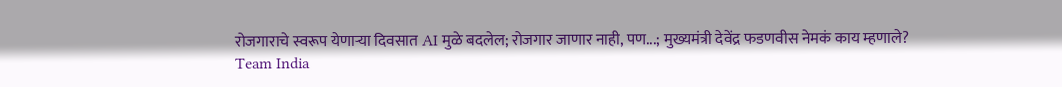रोजगाराचे स्वरूप येणाऱ्या दिवसात AI मुळे बदलेल; रोजगार जाणार नाही, पण...; मुख्यमंत्री देवेंद्र फडणवीस नेमकं काय म्हणाले?
Team India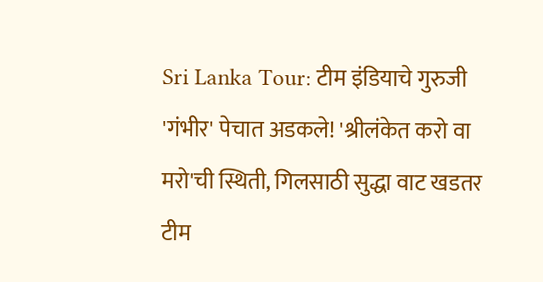Sri Lanka Tour: टीम इंडियाचे गुरुजी 'गंभीर' पेचात अडकले! 'श्रीलंकेत करो वा मरो'ची स्थिती, गिलसाठी सुद्धा वाट खडतर
टीम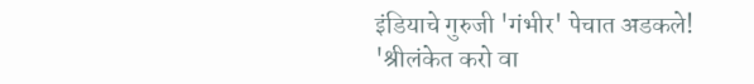इंडियाचे गुरुजी 'गंभीर' पेचात अडकले! 'श्रीलंकेत करो वा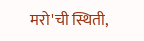मरो'ची स्थिती,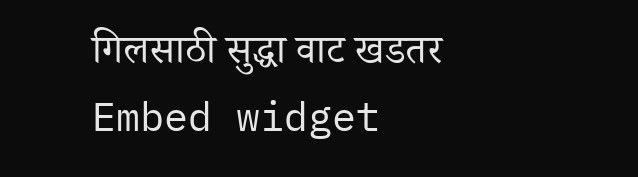गिलसाठी सुद्धा वाट खडतर
Embed widget